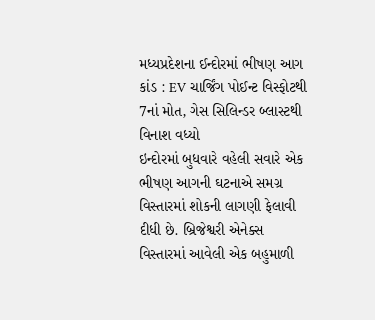મધ્યપ્રદેશના ઈન્દોરમાં ભીષણ આગ કાંડ : EV ચાર્જિંગ પોઈન્ટ વિસ્ફોટથી 7નાં મોત, ગેસ સિલિન્ડર બ્લાસ્ટથી વિનાશ વધ્યો
ઇન્દોરમાં બુધવારે વહેલી સવારે એક ભીષણ આગની ઘટનાએ સમગ્ર વિસ્તારમાં શોકની લાગણી ફેલાવી દીધી છે. બ્રિજેશ્વરી એનેક્સ વિસ્તારમાં આવેલી એક બહુમાળી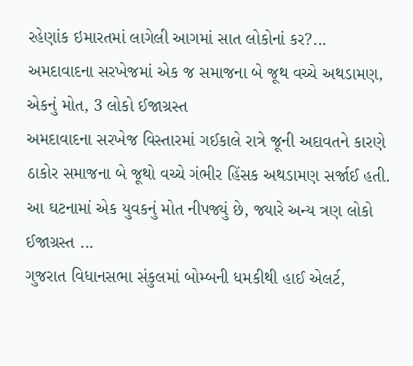રહેણાંક ઇમારતમાં લાગેલી આગમાં સાત લોકોનાં કર?...
અમદાવાદના સરખેજમાં એક જ સમાજના બે જૂથ વચ્ચે અથડામણ, એકનું મોત, 3 લોકો ઈજાગ્રસ્ત
અમદાવાદના સરખેજ વિસ્તારમાં ગઈકાલે રાત્રે જૂની અદાવતને કારણે ઠાકોર સમાજના બે જૂથો વચ્ચે ગંભીર હિંસક અથડામણ સર્જાઈ હતી. આ ઘટનામાં એક યુવકનું મોત નીપજ્યું છે, જ્યારે અન્ય ત્રણ લોકો ઈજાગ્રસ્ત ...
ગુજરાત વિધાનસભા સંકુલમાં બોમ્બની ધમકીથી હાઈ એલર્ટ,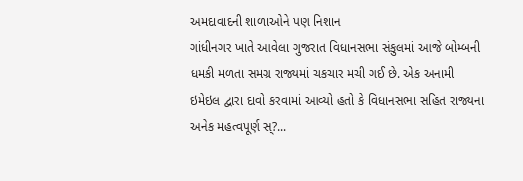અમદાવાદની શાળાઓને પણ નિશાન
ગાંધીનગર ખાતે આવેલા ગુજરાત વિધાનસભા સંકુલમાં આજે બોમ્બની ધમકી મળતા સમગ્ર રાજ્યમાં ચકચાર મચી ગઈ છે. એક અનામી ઇમેઇલ દ્વારા દાવો કરવામાં આવ્યો હતો કે વિધાનસભા સહિત રાજ્યના અનેક મહત્વપૂર્ણ સ્?...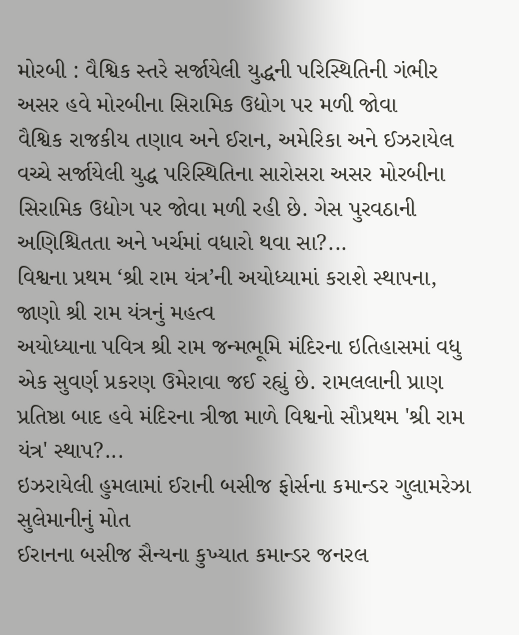મોરબી : વૈશ્વિક સ્તરે સર્જાયેલી યુદ્ધની પરિસ્થિતિની ગંભીર અસર હવે મોરબીના સિરામિક ઉદ્યોગ પર મળી જોવા
વૈશ્વિક રાજકીય તણાવ અને ઈરાન, અમેરિકા અને ઈઝરાયેલ વચ્ચે સર્જાયેલી યુદ્ધ પરિસ્થિતિના સારોસરા અસર મોરબીના સિરામિક ઉદ્યોગ પર જોવા મળી રહી છે. ગેસ પુરવઠાની અણિશ્ચિતતા અને ખર્ચમાં વધારો થવા સા?...
વિશ્વના પ્રથમ ‘શ્રી રામ યંત્ર’ની અયોધ્યામાં કરાશે સ્થાપના, જાણો શ્રી રામ યંત્રનું મહત્વ
અયોધ્યાના પવિત્ર શ્રી રામ જન્મભૂમિ મંદિરના ઇતિહાસમાં વધુ એક સુવર્ણ પ્રકરણ ઉમેરાવા જઈ રહ્યું છે. રામલલાની પ્રાણ પ્રતિષ્ઠા બાદ હવે મંદિરના ત્રીજા માળે વિશ્વનો સૌપ્રથમ 'શ્રી રામ યંત્ર' સ્થાપ?...
ઇઝરાયેલી હુમલામાં ઈરાની બસીજ ફોર્સના કમાન્ડર ગુલામરેઝા સુલેમાનીનું મોત
ઈરાનના બસીજ સૈન્યના કુખ્યાત કમાન્ડર જનરલ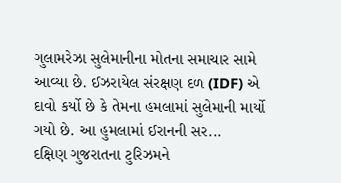ગુલામરેઝા સુલેમાનીના મોતના સમાચાર સામે આવ્યા છે. ઈઝરાયેલ સંરક્ષણ દળ (IDF) એ દાવો કર્યો છે કે તેમના હમલામાં સુલેમાની માર્યો ગયો છે. આ હુમલામાં ઈરાનની સર...
દક્ષિણ ગુજરાતના ટુરિઝમને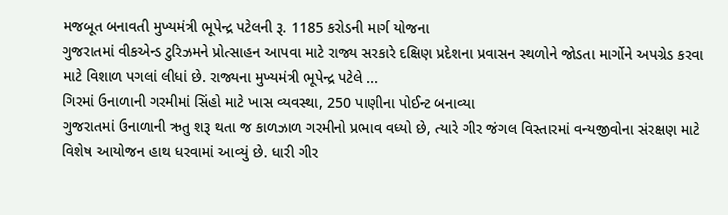મજબૂત બનાવતી મુખ્યમંત્રી ભૂપેન્દ્ર પટેલની રૂ. 1185 કરોડની માર્ગ યોજના
ગુજરાતમાં વીકએન્ડ ટુરિઝમને પ્રોત્સાહન આપવા માટે રાજ્ય સરકારે દક્ષિણ પ્રદેશના પ્રવાસન સ્થળોને જોડતા માર્ગોને અપગ્રેડ કરવા માટે વિશાળ પગલાં લીધાં છે. રાજ્યના મુખ્યમંત્રી ભૂપેન્દ્ર પટેલે ...
ગિરમાં ઉનાળાની ગરમીમાં સિંહો માટે ખાસ વ્યવસ્થા, 250 પાણીના પોઈન્ટ બનાવ્યા
ગુજરાતમાં ઉનાળાની ઋતુ શરૂ થતા જ કાળઝાળ ગરમીનો પ્રભાવ વધ્યો છે, ત્યારે ગીર જંગલ વિસ્તારમાં વન્યજીવોના સંરક્ષણ માટે વિશેષ આયોજન હાથ ધરવામાં આવ્યું છે. ધારી ગીર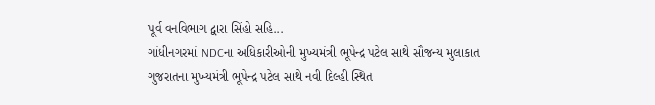પૂર્વ વનવિભાગ દ્વારા સિંહો સહિ...
ગાંધીનગરમાં NDCના અધિકારીઓની મુખ્યમંત્રી ભૂપેન્દ્ર પટેલ સાથે સૌજન્ય મુલાકાત
ગુજરાતના મુખ્યમંત્રી ભૂપેન્દ્ર પટેલ સાથે નવી દિલ્હી સ્થિત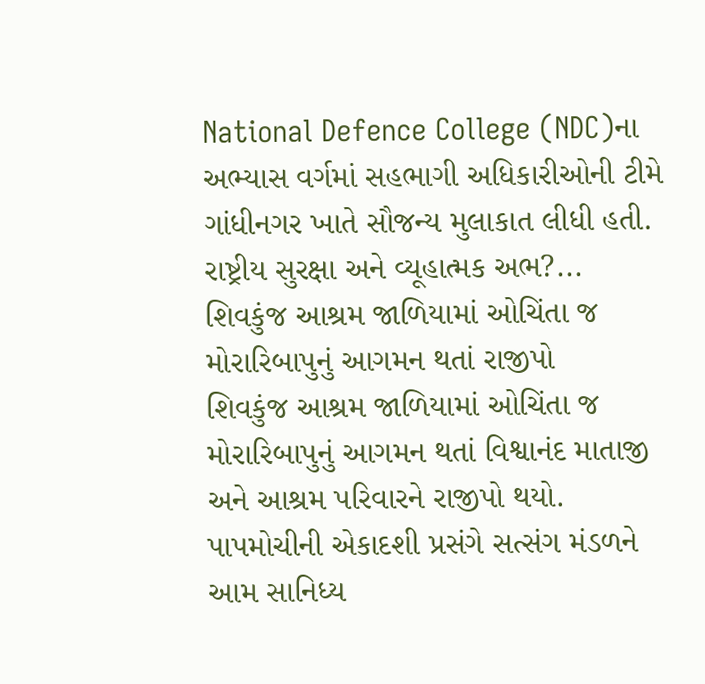National Defence College (NDC)ના અભ્યાસ વર્ગમાં સહભાગી અધિકારીઓની ટીમે ગાંધીનગર ખાતે સૌજન્ય મુલાકાત લીધી હતી. રાષ્ટ્રીય સુરક્ષા અને વ્યૂહાત્મક અભ?...
શિવકુંજ આશ્રમ જાળિયામાં ઓચિંતા જ મોરારિબાપુનું આગમન થતાં રાજીપો
શિવકુંજ આશ્રમ જાળિયામાં ઓચિંતા જ મોરારિબાપુનું આગમન થતાં વિશ્વાનંદ માતાજી અને આશ્રમ પરિવારને રાજીપો થયો. પાપમોચીની એકાદશી પ્રસંગે સત્સંગ મંડળને આમ સાનિધ્ય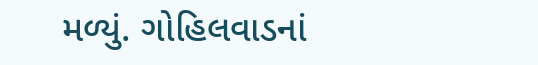મળ્યું. ગોહિલવાડનાં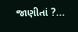જાણીતાં ?...